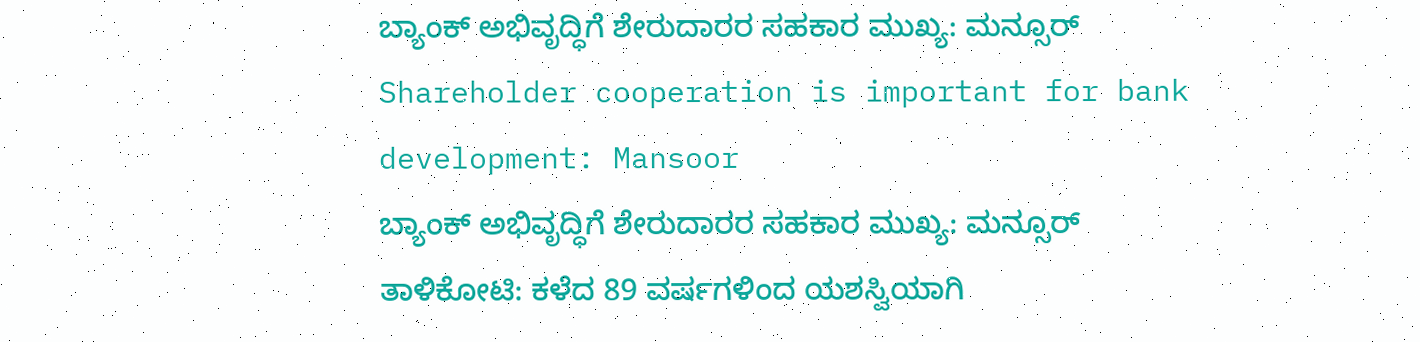ಬ್ಯಾಂಕ್ ಅಭಿವೃದ್ಧಿಗೆ ಶೇರುದಾರರ ಸಹಕಾರ ಮುಖ್ಯ: ಮನ್ಸೂರ್
Shareholder cooperation is important for bank development: Mansoor
ಬ್ಯಾಂಕ್ ಅಭಿವೃದ್ಧಿಗೆ ಶೇರುದಾರರ ಸಹಕಾರ ಮುಖ್ಯ: ಮನ್ಸೂರ್
ತಾಳಿಕೋಟಿ: ಕಳೆದ 89 ವರ್ಷಗಳಿಂದ ಯಶಸ್ವಿಯಾಗಿ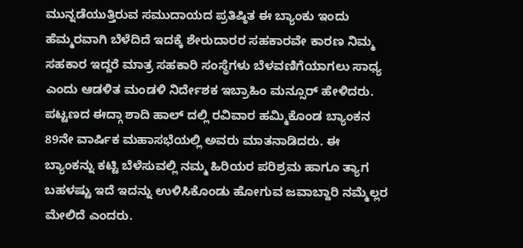ಮುನ್ನಡೆಯುತ್ತಿರುವ ಸಮುದಾಯದ ಪ್ರತಿಷ್ಠಿತ ಈ ಬ್ಯಾಂಕು ಇಂದು ಹೆಮ್ಮರವಾಗಿ ಬೆಳೆದಿದೆ ಇದಕ್ಕೆ ಶೇರುದಾರರ ಸಹಕಾರವೇ ಕಾರಣ ನಿಮ್ಮ ಸಹಕಾರ ಇದ್ದರೆ ಮಾತ್ರ ಸಹಕಾರಿ ಸಂಸ್ಥೆಗಳು ಬೆಳವಣಿಗೆಯಾಗಲು ಸಾಧ್ಯ ಎಂದು ಆಡಳಿತ ಮಂಡಳಿ ನಿರ್ದೇಶಕ ಇಬ್ರಾಹಿಂ ಮನ್ಸೂರ್ ಹೇಳಿದರು.
ಪಟ್ಟಣದ ಈದ್ಗಾ ಶಾದಿ ಹಾಲ್ ದಲ್ಲಿ ರವಿವಾರ ಹಮ್ಮಿಕೊಂಡ ಬ್ಯಾಂಕನ 89ನೇ ವಾರ್ಷಿಕ ಮಹಾಸಭೆಯಲ್ಲಿ ಅವರು ಮಾತನಾಡಿದರು. ಈ ಬ್ಯಾಂಕನ್ನು ಕಟ್ಟಿ ಬೆಳೆಸುವಲ್ಲಿ ನಮ್ಮ ಹಿರಿಯರ ಪರಿಶ್ರಮ ಹಾಗೂ ತ್ಯಾಗ ಬಹಳಷ್ಟು ಇದೆ ಇದನ್ನು ಉಳಿಸಿಕೊಂಡು ಹೋಗುವ ಜವಾಬ್ದಾರಿ ನಮ್ಮೆಲ್ಲರ ಮೇಲಿದೆ ಎಂದರು.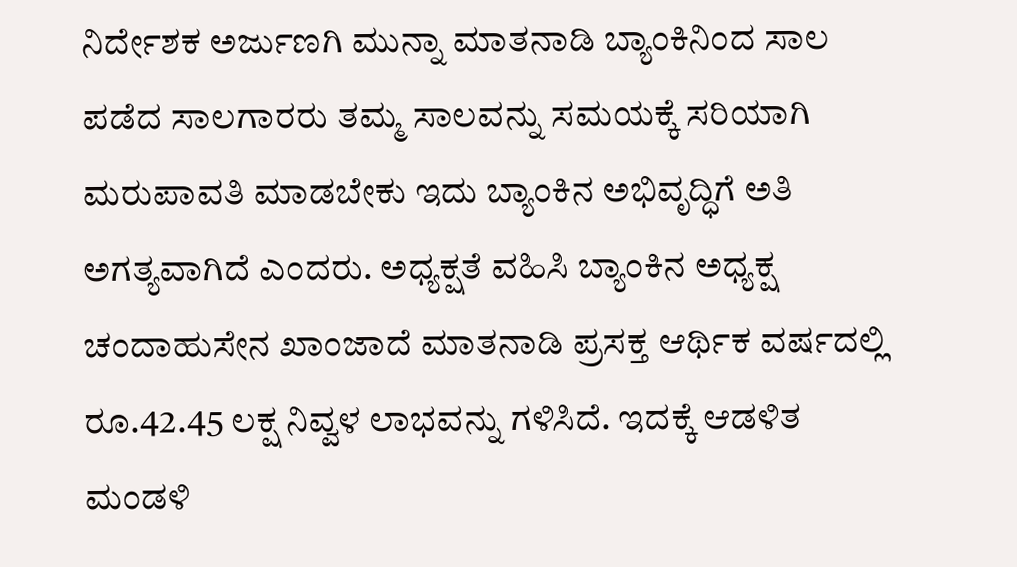ನಿರ್ದೇಶಕ ಅರ್ಜುಣಗಿ ಮುನ್ನಾ ಮಾತನಾಡಿ ಬ್ಯಾಂಕಿನಿಂದ ಸಾಲ ಪಡೆದ ಸಾಲಗಾರರು ತಮ್ಮ ಸಾಲವನ್ನು ಸಮಯಕ್ಕೆ ಸರಿಯಾಗಿ ಮರುಪಾವತಿ ಮಾಡಬೇಕು ಇದು ಬ್ಯಾಂಕಿನ ಅಭಿವೃದ್ಧಿಗೆ ಅತಿ ಅಗತ್ಯವಾಗಿದೆ ಎಂದರು. ಅಧ್ಯಕ್ಷತೆ ವಹಿಸಿ ಬ್ಯಾಂಕಿನ ಅಧ್ಯಕ್ಷ ಚಂದಾಹುಸೇನ ಖಾಂಜಾದೆ ಮಾತನಾಡಿ ಪ್ರಸಕ್ತ ಆರ್ಥಿಕ ವರ್ಷದಲ್ಲಿ ರೂ.42.45 ಲಕ್ಷ ನಿವ್ವಳ ಲಾಭವನ್ನು ಗಳಿಸಿದೆ. ಇದಕ್ಕೆ ಆಡಳಿತ ಮಂಡಳಿ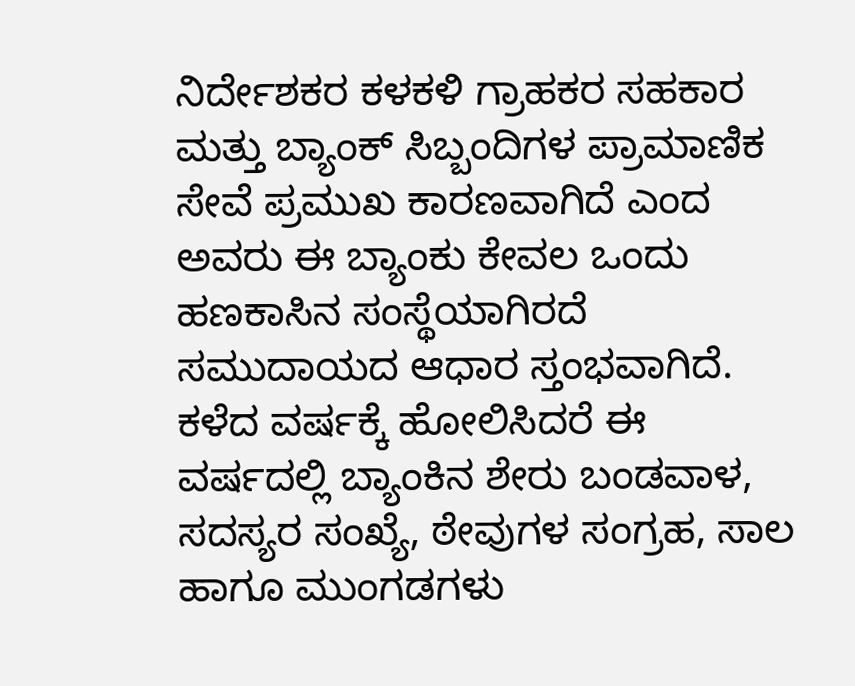ನಿರ್ದೇಶಕರ ಕಳಕಳಿ ಗ್ರಾಹಕರ ಸಹಕಾರ ಮತ್ತು ಬ್ಯಾಂಕ್ ಸಿಬ್ಬಂದಿಗಳ ಪ್ರಾಮಾಣಿಕ ಸೇವೆ ಪ್ರಮುಖ ಕಾರಣವಾಗಿದೆ ಎಂದ ಅವರು ಈ ಬ್ಯಾಂಕು ಕೇವಲ ಒಂದು ಹಣಕಾಸಿನ ಸಂಸ್ಥೆಯಾಗಿರದೆ ಸಮುದಾಯದ ಆಧಾರ ಸ್ತಂಭವಾಗಿದೆ. ಕಳೆದ ವರ್ಷಕ್ಕೆ ಹೋಲಿಸಿದರೆ ಈ ವರ್ಷದಲ್ಲಿ ಬ್ಯಾಂಕಿನ ಶೇರು ಬಂಡವಾಳ, ಸದಸ್ಯರ ಸಂಖ್ಯೆ, ಠೇವುಗಳ ಸಂಗ್ರಹ, ಸಾಲ ಹಾಗೂ ಮುಂಗಡಗಳು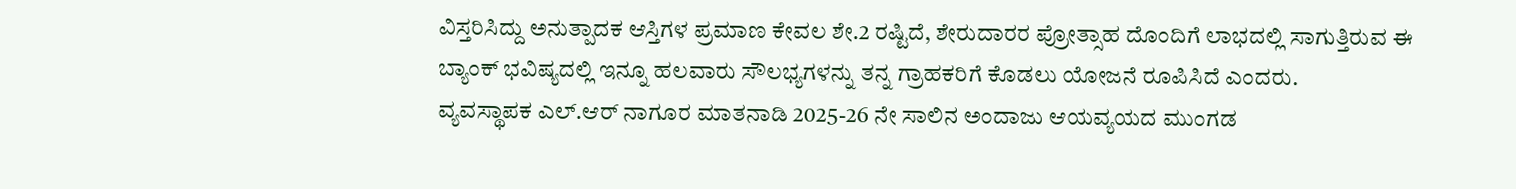ವಿಸ್ತರಿಸಿದ್ದು ಅನುತ್ಪಾದಕ ಆಸ್ತಿಗಳ ಪ್ರಮಾಣ ಕೇವಲ ಶೇ.2 ರಷ್ಟಿದೆ, ಶೇರುದಾರರ ಪ್ರೋತ್ಸಾಹ ದೊಂದಿಗೆ ಲಾಭದಲ್ಲಿ ಸಾಗುತ್ತಿರುವ ಈ ಬ್ಯಾಂಕ್ ಭವಿಷ್ಯದಲ್ಲಿ ಇನ್ನೂ ಹಲವಾರು ಸೌಲಭ್ಯಗಳನ್ನು ತನ್ನ ಗ್ರಾಹಕರಿಗೆ ಕೊಡಲು ಯೋಜನೆ ರೂಪಿಸಿದೆ ಎಂದರು.
ವ್ಯವಸ್ಥಾಪಕ ಎಲ್.ಆರ್ ನಾಗೂರ ಮಾತನಾಡಿ 2025-26 ನೇ ಸಾಲಿನ ಅಂದಾಜು ಆಯವ್ಯಯದ ಮುಂಗಡ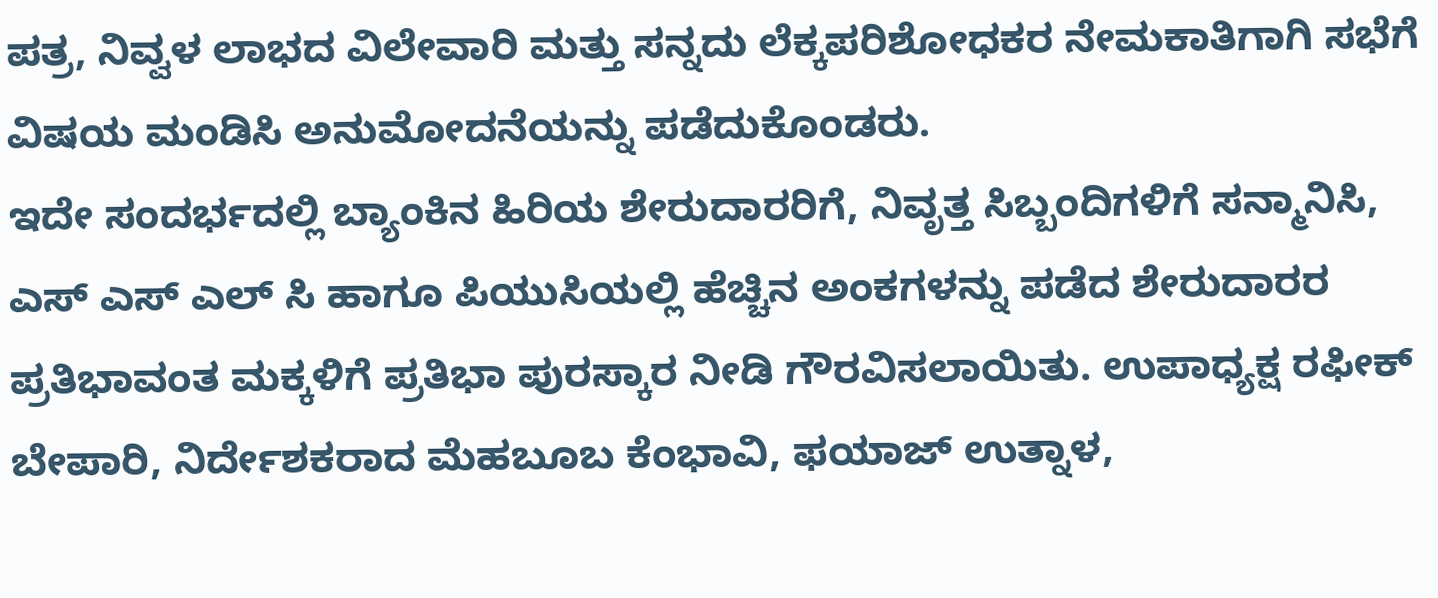ಪತ್ರ, ನಿವ್ವಳ ಲಾಭದ ವಿಲೇವಾರಿ ಮತ್ತು ಸನ್ನದು ಲೆಕ್ಕಪರಿಶೋಧಕರ ನೇಮಕಾತಿಗಾಗಿ ಸಭೆಗೆ ವಿಷಯ ಮಂಡಿಸಿ ಅನುಮೋದನೆಯನ್ನು ಪಡೆದುಕೊಂಡರು.
ಇದೇ ಸಂದರ್ಭದಲ್ಲಿ ಬ್ಯಾಂಕಿನ ಹಿರಿಯ ಶೇರುದಾರರಿಗೆ, ನಿವೃತ್ತ ಸಿಬ್ಬಂದಿಗಳಿಗೆ ಸನ್ಮಾನಿಸಿ, ಎಸ್ ಎಸ್ ಎಲ್ ಸಿ ಹಾಗೂ ಪಿಯುಸಿಯಲ್ಲಿ ಹೆಚ್ಚಿನ ಅಂಕಗಳನ್ನು ಪಡೆದ ಶೇರುದಾರರ ಪ್ರತಿಭಾವಂತ ಮಕ್ಕಳಿಗೆ ಪ್ರತಿಭಾ ಪುರಸ್ಕಾರ ನೀಡಿ ಗೌರವಿಸಲಾಯಿತು. ಉಪಾಧ್ಯಕ್ಷ ರಫೀಕ್ ಬೇಪಾರಿ, ನಿರ್ದೇಶಕರಾದ ಮೆಹಬೂಬ ಕೆಂಭಾವಿ, ಫಯಾಜ್ ಉತ್ನಾಳ,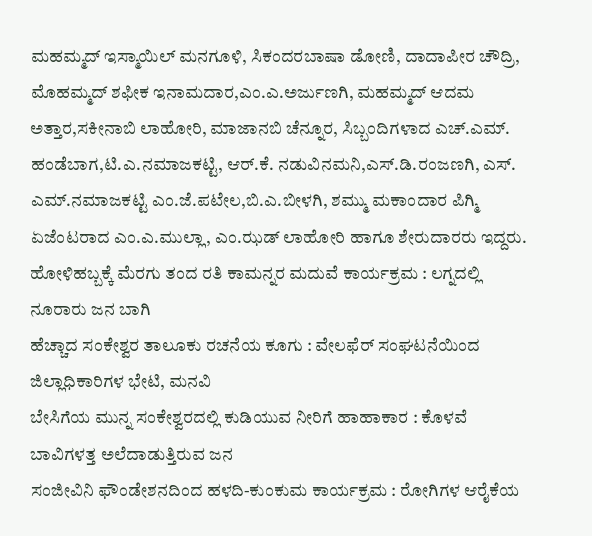ಮಹಮ್ಮದ್ ಇಸ್ಮಾಯಿಲ್ ಮನಗೂಳಿ, ಸಿಕಂದರಬಾಷಾ ಡೋಣಿ, ದಾದಾಪೀರ ಚೌದ್ರಿ, ಮೊಹಮ್ಮದ್ ಶಫೀಕ ಇನಾಮದಾರ,ಎಂ.ಎ.ಅರ್ಜುಣಗಿ, ಮಹಮ್ಮದ್ ಆದಮ ಅತ್ತಾರ,ಸಕೀನಾಬಿ ಲಾಹೋರಿ, ಮಾಜಾನಬಿ ಚೆನ್ನೂರ, ಸಿಬ್ಬಂದಿಗಳಾದ ಎಚ್.ಎಮ್. ಹಂಡೆಬಾಗ,ಟಿ.ಎ.ನಮಾಜಕಟ್ಟಿ, ಆರ್.ಕೆ. ನಡುವಿನಮನಿ,ಎಸ್.ಡಿ.ರಂಜಣಗಿ, ಎಸ್. ಎಮ್.ನಮಾಜಕಟ್ಟಿ ಎಂ.ಜೆ.ಪಟೇಲ,ಬಿ.ಎ.ಬೀಳಗಿ, ಶಮ್ಮು ಮಕಾಂದಾರ ಪಿಗ್ಮಿ ಏಜೆಂಟರಾದ ಎಂ.ಎ.ಮುಲ್ಲಾ, ಎಂ.ಝಡ್ ಲಾಹೋರಿ ಹಾಗೂ ಶೇರುದಾರರು ಇದ್ದರು.
ಹೋಳಿಹಬ್ಬಕ್ಕೆ ಮೆರಗು ತಂದ ರತಿ ಕಾಮನ್ನರ ಮದುವೆ ಕಾರ್ಯಕ್ರಮ : ಲಗ್ನದಲ್ಲಿ ನೂರಾರು ಜನ ಬಾಗಿ
ಹೆಚ್ಚಾದ ಸಂಕೇಶ್ವರ ತಾಲೂಕು ರಚನೆಯ ಕೂಗು : ವೇಲಫೆರ್ ಸಂಘಟನೆಯಿಂದ ಜಿಲ್ಲಾಧಿಕಾರಿಗಳ ಭೇಟಿ, ಮನವಿ
ಬೇಸಿಗೆಯ ಮುನ್ನ ಸಂಕೇಶ್ವರದಲ್ಲಿ ಕುಡಿಯುವ ನೀರಿಗೆ ಹಾಹಾಕಾರ : ಕೊಳವೆ ಬಾವಿಗಳತ್ತ ಅಲೆದಾಡುತ್ತಿರುವ ಜನ
ಸಂಜೀವಿನಿ ಫೌಂಡೇಶನದಿಂದ ಹಳದಿ-ಕುಂಕುಮ ಕಾರ್ಯಕ್ರಮ : ರೋಗಿಗಳ ಆರೈಕೆಯ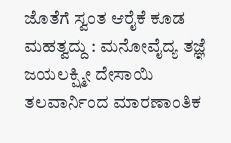ಜೊತೆಗೆ ಸ್ವಂತ ಆರೈಕೆ ಕೂಡ ಮಹತ್ವದ್ದು : ಮನೋವೈದ್ಯ ತಜ್ಞೆ ಜಯಲಕ್ಷ್ಮೀ ದೇಸಾಯಿ
ತಲವಾರ್ನಿಂದ ಮಾರಣಾಂತಿಕ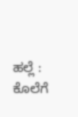ಹಲ್ಲೆ : ಕೊಲೆಗೆ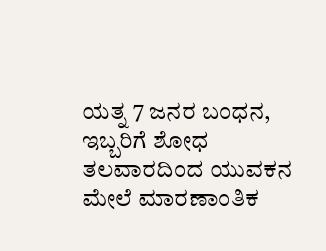ಯತ್ನ 7 ಜನರ ಬಂಧನ, ಇಬ್ಬರಿಗೆ ಶೋಧ
ತಲವಾರದಿಂದ ಯುವಕನ ಮೇಲೆ ಮಾರಣಾಂತಿಕ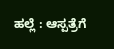ಹಲ್ಲೆ : ಆಸ್ಪತ್ರೆಗೆ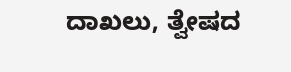ದಾಖಲು, ತ್ವೇಷದ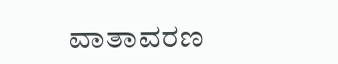ವಾತಾವರಣ